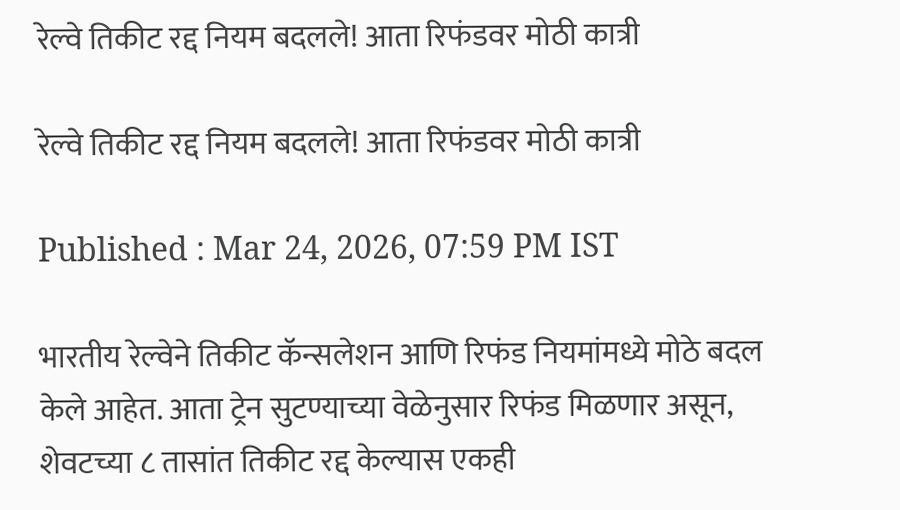रेल्वे तिकीट रद्द नियम बदलले! आता रिफंडवर मोठी कात्री

रेल्वे तिकीट रद्द नियम बदलले! आता रिफंडवर मोठी कात्री

Published : Mar 24, 2026, 07:59 PM IST

भारतीय रेल्वेने तिकीट कॅन्सलेशन आणि रिफंड नियमांमध्ये मोठे बदल केले आहेत. आता ट्रेन सुटण्याच्या वेळेनुसार रिफंड मिळणार असून, शेवटच्या ८ तासांत तिकीट रद्द केल्यास एकही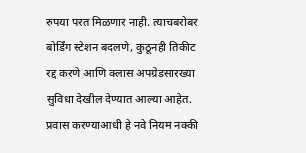रुपया परत मिळणार नाही. त्याचबरोबर बोर्डिंग स्टेशन बदलणे, कुठूनही तिकीट रद्द करणे आणि क्लास अपग्रेडसारख्या सुविधा देखील देण्यात आल्या आहेत. प्रवास करण्याआधी हे नवे नियम नक्की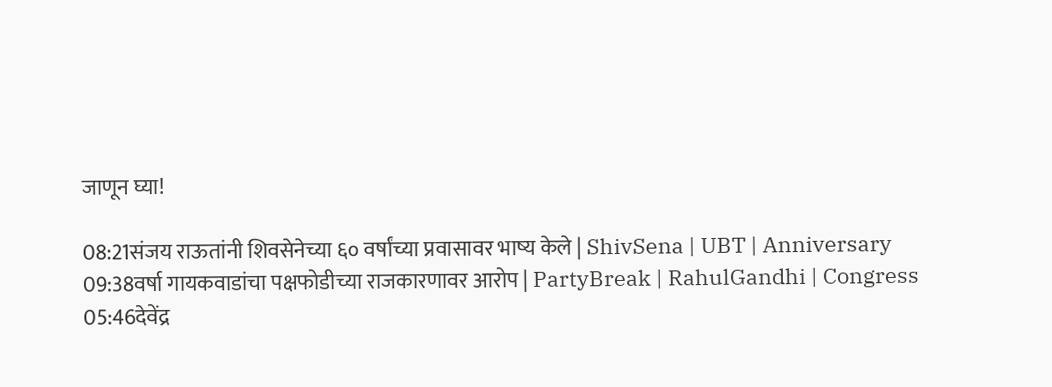जाणून घ्या!

08:21संजय राऊतांनी शिवसेनेच्या ६० वर्षांच्या प्रवासावर भाष्य केले | ShivSena | UBT | Anniversary
09:38वर्षा गायकवाडांचा पक्षफोडीच्या राजकारणावर आरोप | PartyBreak | RahulGandhi | Congress
05:46देवेंद्र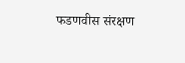फडणवीस संरक्षण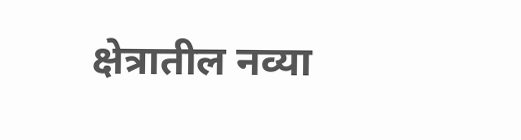क्षेत्रातील नव्या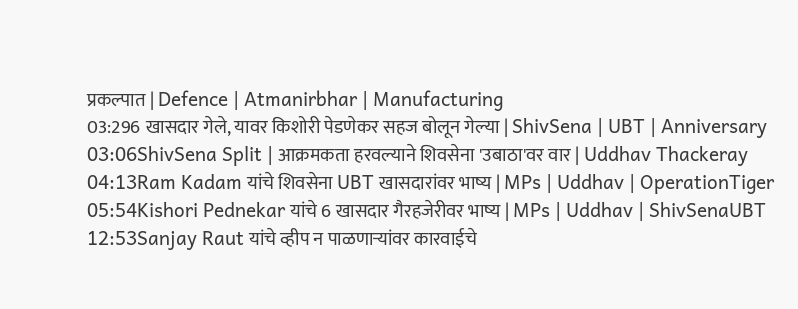प्रकल्पात | Defence | Atmanirbhar | Manufacturing
03:296 खासदार गेले, यावर किशोरी पेडणेकर सहज बोलून गेल्या | ShivSena | UBT | Anniversary
03:06ShivSena Split | आक्रमकता हरवल्याने शिवसेना 'उबाठा'वर वार | Uddhav Thackeray
04:13Ram Kadam यांचे शिवसेना UBT खासदारांवर भाष्य | MPs | Uddhav | OperationTiger
05:54Kishori Pednekar यांचे 6 खासदार गैरहजेरीवर भाष्य | MPs | Uddhav | ShivSenaUBT
12:53Sanjay Raut यांचे व्हीप न पाळणाऱ्यांवर कारवाईचे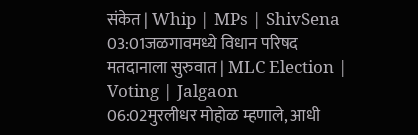संकेत | Whip | MPs | ShivSena
03:01जळगावमध्ये विधान परिषद मतदानाला सुरुवात | MLC Election | Voting | Jalgaon
06:02मुरलीधर मोहोळ म्हणाले, आधी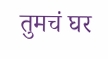तुमचं घर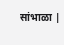सांभाळा |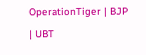OperationTiger | BJP | UBT